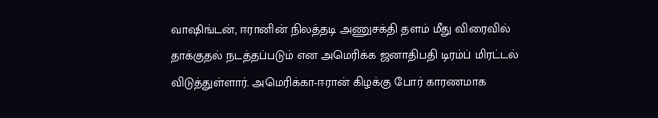வாஷிங்டன், ஈரானின் நிலத்தடி அணுசக்தி தளம் மீது விரைவில் தாக்குதல் நடத்தப்படும் என அமெரிக்க ஜனாதிபதி டிரம்ப் மிரட்டல் விடுத்துள்ளார். அமெரிக்கா-ஈரான் கிழக்கு போர் காரணமாக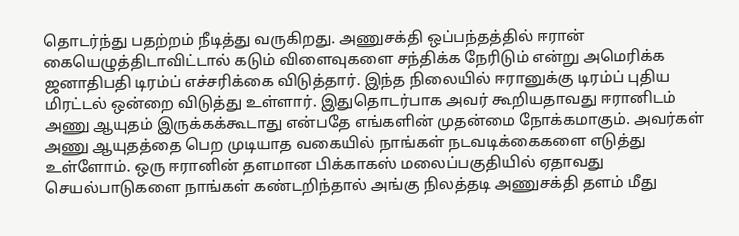தொடர்ந்து பதற்றம் நீடித்து வருகிறது. அணுசக்தி ஒப்பந்தத்தில் ஈரான் கையெழுத்திடாவிட்டால் கடும் விளைவுகளை சந்திக்க நேரிடும் என்று அமெரிக்க ஜனாதிபதி டிரம்ப் எச்சரிக்கை விடுத்தார். இந்த நிலையில் ஈரானுக்கு டிரம்ப் புதிய மிரட்டல் ஒன்றை விடுத்து உள்ளார். இதுதொடர்பாக அவர் கூறியதாவது ஈரானிடம் அணு ஆயுதம் இருக்கக்கூடாது என்பதே எங்களின் முதன்மை நோக்கமாகும். அவர்கள் அணு ஆயுதத்தை பெற முடியாத வகையில் நாங்கள் நடவடிக்கைகளை எடுத்து உள்ளோம். ஒரு ஈரானின் தளமான பிக்காகஸ் மலைப்பகுதியில் ஏதாவது செயல்பாடுகளை நாங்கள் கண்டறிந்தால் அங்கு நிலத்தடி அணுசக்தி தளம் மீது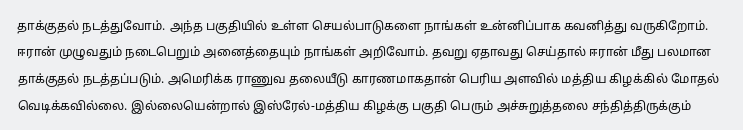தாக்குதல் நடத்துவோம். அந்த பகுதியில் உள்ள செயல்பாடுகளை நாங்கள் உன்னிப்பாக கவனித்து வருகிறோம். ஈரான் முழுவதும் நடைபெறும் அனைத்தையும் நாங்கள் அறிவோம். தவறு ஏதாவது செய்தால் ஈரான் மீது பலமான தாக்குதல் நடத்தப்படும். அமெரிக்க ராணுவ தலையீடு காரணமாகதான் பெரிய அளவில் மத்திய கிழக்கில் மோதல் வெடிக்கவில்லை. இல்லையென்றால் இஸ்ரேல்-மத்திய கிழக்கு பகுதி பெரும் அச்சுறுத்தலை சந்தித்திருக்கும்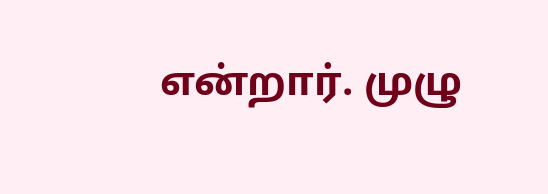என்றார். முழு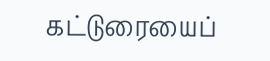கட்டுரையைப்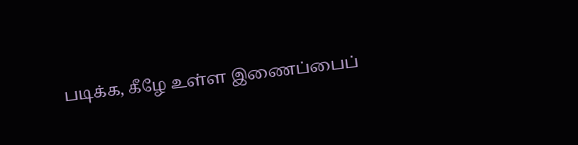படிக்க, கீழே உள்ள இணைப்பைப்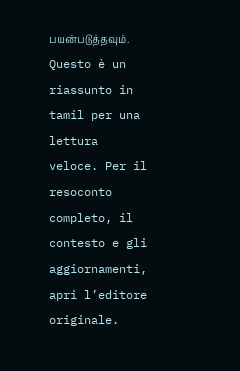பயன்படுத்தவும்.
Questo è un riassunto in tamil per una lettura veloce. Per il resoconto completo, il contesto e gli aggiornamenti, apri l’editore originale.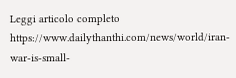Leggi articolo completo
https://www.dailythanthi.com/news/world/iran-war-is-small-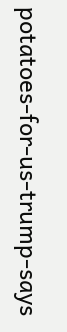potatoes-for-us-trump-says